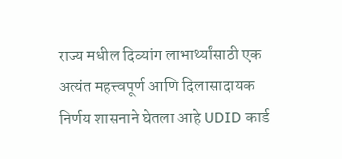राज्य मधील दिव्यांग लाभार्थ्यांसाठी एक अत्यंत महत्त्वपूर्ण आणि दिलासादायक निर्णय शासनाने घेतला आहे UDID कार्ड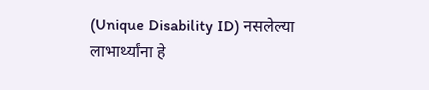(Unique Disability ID) नसलेल्या लाभार्थ्यांना हे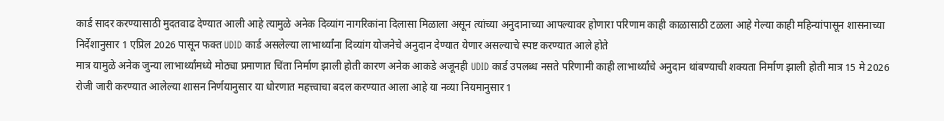कार्ड सादर करण्यासाठी मुदतवाढ देण्यात आली आहे त्यामुळे अनेक दिव्यांग नागरिकांना दिलासा मिळाला असून त्यांच्या अनुदानाच्या आपल्यावर होणारा परिणाम काही काळासाठी टळला आहे गेल्या काही महिन्यांपासून शासनाच्या निर्देशानुसार 1 एप्रिल 2026 पासून फक्त UDID कार्ड असलेल्या लाभार्थ्यांना दिव्यांग योजनेचे अनुदान देण्यात येणार असल्याचे स्पष्ट करण्यात आले होते
मात्र यामुळे अनेक जुन्या लाभार्थ्यांमध्ये मोठ्या प्रमाणात चिंता निर्माण झाली होती कारण अनेक आकडे अजूनही UDID कार्ड उपलब्ध नसते परिणामी काही लाभार्थ्यांचे अनुदान थांबण्याची शक्यता निर्माण झाली होती मात्र 15 मे 2026 रोजी जारी करण्यात आलेल्या शासन निर्णयानुसार या धोरणात महत्त्वाचा बदल करण्यात आला आहे या नव्या नियमानुसार 1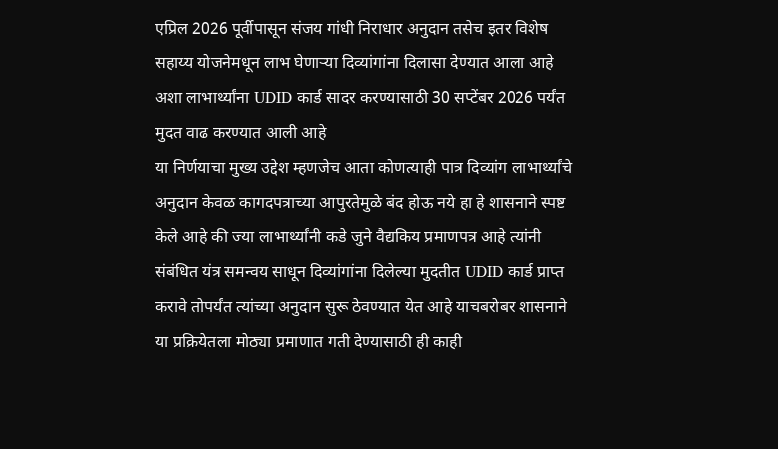एप्रिल 2026 पूर्वीपासून संजय गांधी निराधार अनुदान तसेच इतर विशेष सहाय्य योजनेमधून लाभ घेणाऱ्या दिव्यांगांना दिलासा देण्यात आला आहे अशा लाभार्थ्यांना UDID कार्ड सादर करण्यासाठी 30 सप्टेंबर 2026 पर्यंत मुदत वाढ करण्यात आली आहे
या निर्णयाचा मुख्य उद्देश म्हणजेच आता कोणत्याही पात्र दिव्यांग लाभार्थ्यांचे अनुदान केवळ कागदपत्राच्या आपुरतेमुळे बंद होऊ नये हा हे शासनाने स्पष्ट केले आहे की ज्या लाभार्थ्यांनी कडे जुने वैद्यकिय प्रमाणपत्र आहे त्यांनी संबंधित यंत्र समन्वय साधून दिव्यांगांना दिलेल्या मुदतीत UDID कार्ड प्राप्त करावे तोपर्यंत त्यांच्या अनुदान सुरू ठेवण्यात येत आहे याचबरोबर शासनाने या प्रक्रियेतला मोठ्या प्रमाणात गती देण्यासाठी ही काही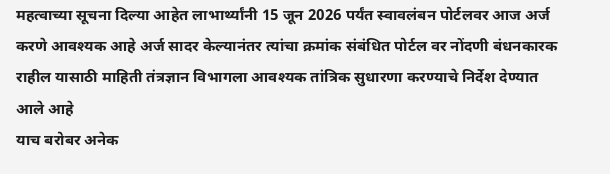महत्वाच्या सूचना दिल्या आहेत लाभार्थ्यांनी 15 जून 2026 पर्यंत स्वावलंबन पोर्टलवर आज अर्ज करणे आवश्यक आहे अर्ज सादर केल्यानंतर त्यांचा क्रमांक संबंधित पोर्टल वर नोंदणी बंधनकारक राहील यासाठी माहिती तंत्रज्ञान विभागला आवश्यक तांत्रिक सुधारणा करण्याचे निर्देश देण्यात आले आहे
याच बरोबर अनेक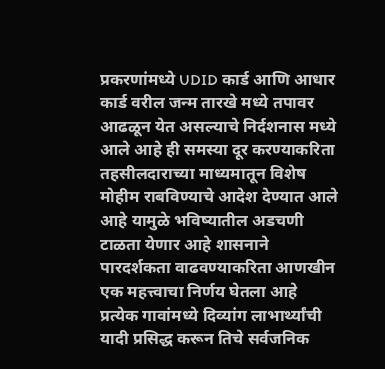प्रकरणांमध्ये UDID कार्ड आणि आधार कार्ड वरील जन्म तारखे मध्ये तपावर आढळून येत असल्याचे निर्दशनास मध्ये आले आहे ही समस्या दूर करण्याकरिता तहसीलदाराच्या माध्यमातून विशेष मोहीम राबविण्याचे आदेश देण्यात आले आहे यामुळे भविष्यातील अडचणी टाळता येणार आहे शासनाने पारदर्शकता वाढवण्याकरिता आणखीन एक महत्त्वाचा निर्णय घेतला आहे प्रत्येक गावांमध्ये दिव्यांग लाभार्थ्यांची यादी प्रसिद्ध करून तिचे सर्वजनिक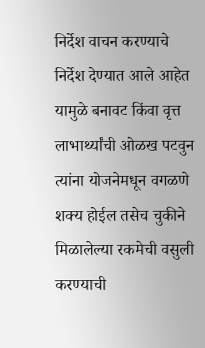निर्देश वाचन करण्याचे निर्देश देण्यात आले आहेत
यामुळे बनावट किंवा वृत्त लाभार्थ्यांची ओळख पटवुन त्यांना योजनेमधून वगळणे शक्य होईल तसेच चुकीने मिळालेल्या रकमेची वसुली करण्याची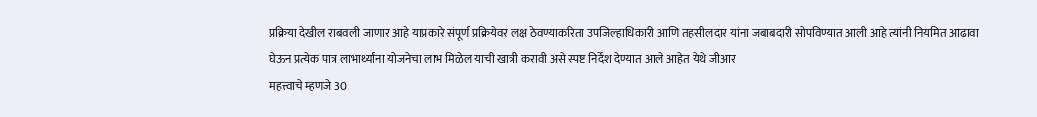प्रक्रिया देखील राबवली जाणार आहे याप्रकारे संपूर्ण प्रक्रियेवर लक्ष ठेवण्याकरिता उपजिल्हाधिकारी आणि तहसीलदार यांना जबाबदारी सोपविण्यात आली आहे त्यांनी नियमित आढावा घेऊन प्रत्येक पात्र लाभार्थ्यांना योजनेचा लाभ मिळेल याची खात्री करावी असे स्पष्ट निर्देश देण्यात आले आहेत येथे जीआर
महत्त्वाचे म्हणजे 30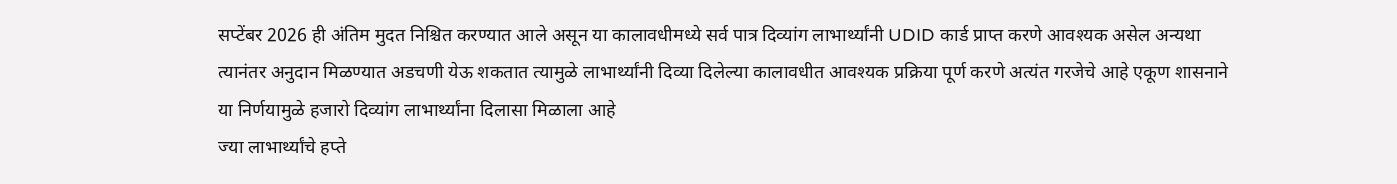सप्टेंबर 2026 ही अंतिम मुदत निश्चित करण्यात आले असून या कालावधीमध्ये सर्व पात्र दिव्यांग लाभार्थ्यांनी UDID कार्ड प्राप्त करणे आवश्यक असेल अन्यथा त्यानंतर अनुदान मिळण्यात अडचणी येऊ शकतात त्यामुळे लाभार्थ्यांनी दिव्या दिलेल्या कालावधीत आवश्यक प्रक्रिया पूर्ण करणे अत्यंत गरजेचे आहे एकूण शासनाने या निर्णयामुळे हजारो दिव्यांग लाभार्थ्यांना दिलासा मिळाला आहे
ज्या लाभार्थ्यांचे हप्ते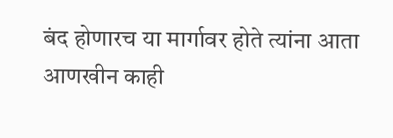बंद होणारच या मार्गावर होते त्यांना आता आणखीन काही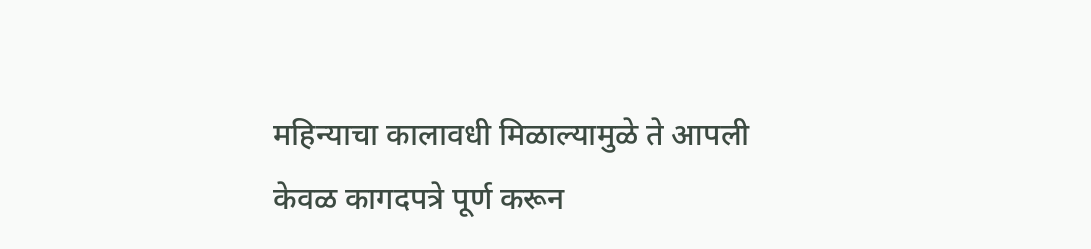महिन्याचा कालावधी मिळाल्यामुळे ते आपली केवळ कागदपत्रे पूर्ण करून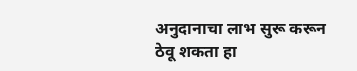अनुदानाचा लाभ सुरू करून ठेवू शकता हा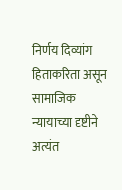निर्णय दिव्यांग हिताकरिता असून सामाजिक न्यायाच्या दृष्टीने अत्यंत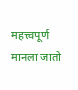महत्त्वपूर्ण मानला जातो